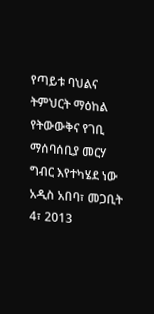የጣይቱ ባህልና ትምህርት ማዕከል የትውውቅና የገቢ ማሰባሰቢያ መርሃ ግብር እየተካሄደ ነው
አዲስ አበባ፣ መጋቢት 4፣ 2013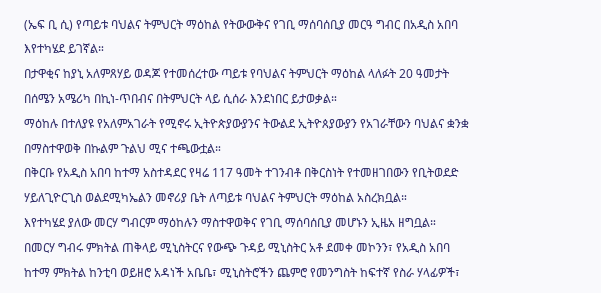(ኤፍ ቢ ሲ) የጣይቱ ባህልና ትምህርት ማዕከል የትውውቅና የገቢ ማሰባሰቢያ መርዓ ግብር በአዲስ አበባ እየተካሄደ ይገኛል።
በታዋቂና ከያኒ አለምጸሃይ ወዳጆ የተመሰረተው ጣይቱ የባህልና ትምህርት ማዕከል ላለፉት 20 ዓመታት በሰሜን አሜሪካ በኪነ-ጥበብና በትምህርት ላይ ሲሰራ እንደነበር ይታወቃል።
ማዕከሉ በተለያዩ የአለምአገራት የሚኖሩ ኢትዮጵያውያንና ትውልደ ኢትዮጰያውያን የአገራቸውን ባህልና ቋንቋ በማስተዋወቅ በኩልም ጉልህ ሚና ተጫውቷል።
በቅርቡ የአዲስ አበባ ከተማ አስተዳደር የዛሬ 117 ዓመት ተገንብቶ በቅርስነት የተመዘገበውን የቢትወደድ ሃይለጊዮርጊስ ወልደሚካኤልን መኖሪያ ቤት ለጣይቱ ባህልና ትምህርት ማዕከል አስረክቧል።
እየተካሄደ ያለው መርሃ ግብርም ማዕከሉን ማስተዋወቅና የገቢ ማሰባሰቢያ መሆኑን ኢዜአ ዘግቧል።
በመርሃ ግብሩ ምክትል ጠቅላይ ሚኒስትርና የውጭ ጉዳይ ሚኒስትር አቶ ደመቀ መኮንን፣ የአዲስ አበባ ከተማ ምክትል ከንቲባ ወይዘሮ አዳነች አቤቤ፣ ሚኒስትሮችን ጨምሮ የመንግስት ከፍተኛ የስራ ሃላፊዎች፣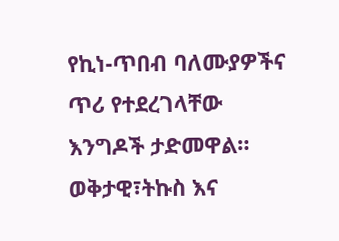የኪነ-ጥበብ ባለሙያዎችና ጥሪ የተደረገላቸው እንግዶች ታድመዋል።
ወቅታዊ፣ትኩስ እና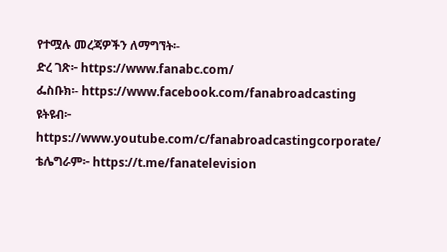የተሟሉ መረጃዎችን ለማግኘት፡-
ድረ ገጽ፦ https://www.fanabc.com/
ፌስቡክ፡- https://www.facebook.com/fanabroadcasting
ዩትዩብ፦ https://www.youtube.com/c/fanabroadcastingcorporate/
ቴሌግራም፦ https://t.me/fanatelevision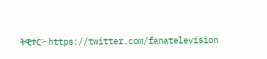ትዊተር፦ https://twitter.com/fanatelevision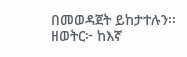በመወዳጀት ይከታተሉን፡፡
ዘወትር፦ ከእኛ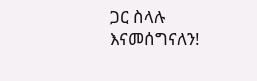ጋር ስላሉ እናመሰግናለን!